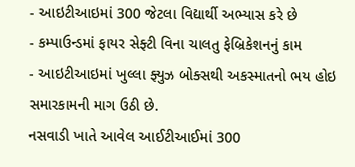- આઇટીઆઇમાં 300 જેટલા વિદ્યાર્થી અભ્યાસ કરે છે
- કમ્પાઉન્ડમાં ફાયર સેફ્ટી વિના ચાલતુ ફેબ્રિકેશનનું કામ
- આઇટીઆઇમાં ખુલ્લા ફ્યુઝ બોક્સથી અકસ્માતનો ભય હોઇ સમારકામની માગ ઉઠી છે.
નસવાડી ખાતે આવેલ આઈટીઆઈમાં 300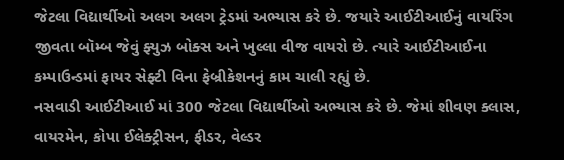જેટલા વિદ્યાર્થીઓ અલગ અલગ ટ્રેડમાં અભ્યાસ કરે છે. જયારે આઈટીઆઈનું વાયરિંગ જીવતા બૉમ્બ જેવું ફ્યુઝ બોક્સ અને ખુલ્લા વીજ વાયરો છે. ત્યારે આઈટીઆઈના કમ્પાઉન્ડમાં ફાયર સેફ્ટી વિના ફેબ્રીકેશનનું કામ ચાલી રહ્યું છે.
નસવાડી આઈટીઆઈ માં 300 જેટલા વિદ્યાર્થીઓ અભ્યાસ કરે છે. જેમાં શીવણ ક્લાસ, વાયરમેન, કોપા ઈલેક્ટ્રીસન, ફીડર, વેલ્ડર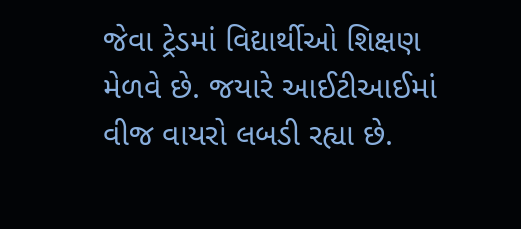જેવા ટ્રેડમાં વિદ્યાર્થીઓ શિક્ષણ મેળવે છે. જયારે આઈટીઆઈમાં વીજ વાયરો લબડી રહ્યા છે.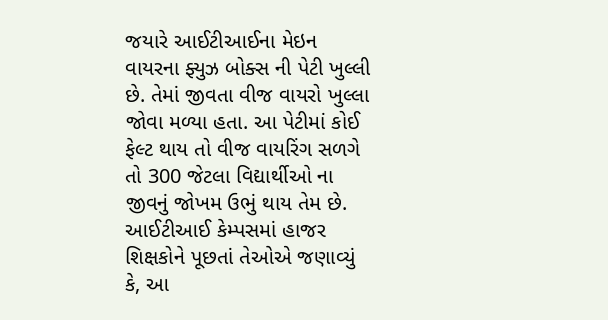જયારે આઈટીઆઈના મેઇન વાયરના ફ્યુઝ બોક્સ ની પેટી ખુલ્લી છે. તેમાં જીવતા વીજ વાયરો ખુલ્લા જોવા મળ્યા હતા. આ પેટીમાં કોઈ ફેલ્ટ થાય તો વીજ વાયરિંગ સળગે તો 300 જેટલા વિદ્યાર્થીઓ ના જીવનું જોખમ ઉભું થાય તેમ છે.
આઈટીઆઈ કેમ્પસમાં હાજર શિક્ષકોને પૂછતાં તેઓએ જણાવ્યું કે, આ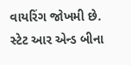વાયરિંગ જોખમી છે. સ્ટેટ આર એન્ડ બીના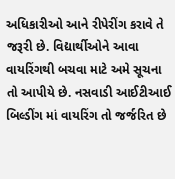અધિકારીઓ આને રીપેરીંગ કરાવે તે જરૂરી છે. વિદ્યાર્થીઓને આવા વાયરિંગથી બચવા માટે અમે સૂચના તો આપીયે છે. નસવાડી આઈટીઆઈ બિલ્ડીંગ માં વાયરિંગ તો જર્જરિત છે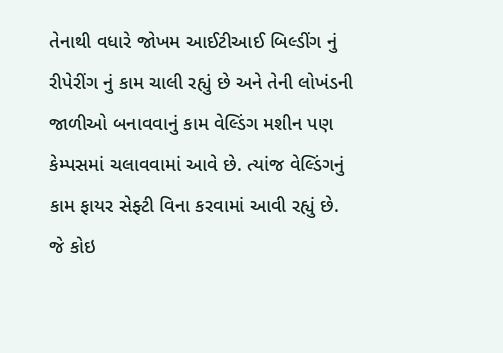તેનાથી વધારે જોખમ આઈટીઆઈ બિલ્ડીંગ નું રીપેરીંગ નું કામ ચાલી રહ્યું છે અને તેની લોખંડની જાળીઓ બનાવવાનું કામ વેલ્ડિંગ મશીન પણ કેમ્પસમાં ચલાવવામાં આવે છે. ત્યાંજ વેલ્ડિંગનું કામ ફાયર સેફ્ટી વિના કરવામાં આવી રહ્યું છે. જે કોઇ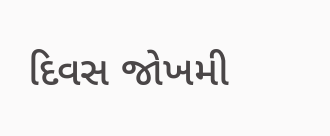દિવસ જોખમી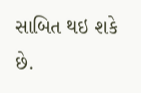સાબિત થઇ શકે છે.